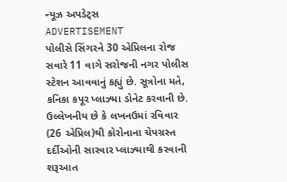ન્યૂઝ અપડેટ્સ
ADVERTISEMENT
પોલીસે સિંગરને 30 એપ્રિલના રોજ સવારે 11 વાગે સરોજની નગર પોલીસ સ્ટેશન આવવાનું કહ્યું છે. સૂત્રોના મતે, કનિકા કપૂર પ્લાઝ્મા ડોનેટ કરવાની છે. ઉલ્લેખનીય છે કે લખનઉમાં રવિવાર (26 એપ્રિલ)થી કોરોનાના ચેપગ્રસ્ત દર્દીઓની સારવાર પ્લાઝ્માથી કરવાની શરૂઆત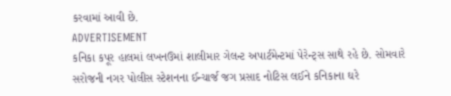કરવામાં આવી છે.
ADVERTISEMENT
કનિકા કપૂર હાલમાં લખનઉમાં શાલીમાર ગેલન્ટ અપાર્ટમેન્ટમાં પેરેન્ટ્સ સાથે રહે છે. સોમવારે સરોજની નગર પોલીસ સ્ટેશનના ઈન્ચાર્જ જગ પ્રસાદ નોટિસ લઈને કનિકાના ઘરે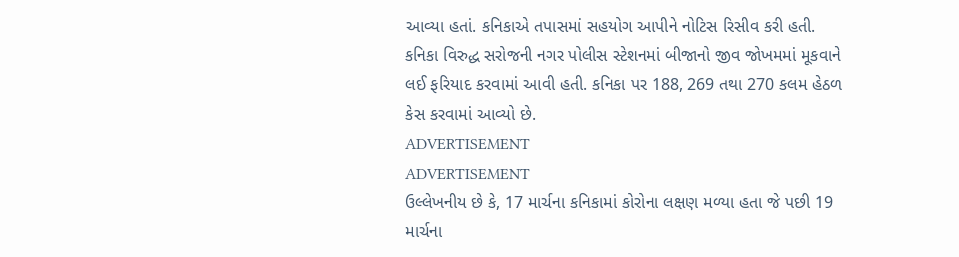આવ્યા હતાં. કનિકાએ તપાસમાં સહયોગ આપીને નોટિસ રિસીવ કરી હતી. કનિકા વિરુદ્ધ સરોજની નગર પોલીસ સ્ટેશનમાં બીજાનો જીવ જોખમમાં મૂકવાને લઈ ફરિયાદ કરવામાં આવી હતી. કનિકા પર 188, 269 તથા 270 કલમ હેઠળ કેસ કરવામાં આવ્યો છે.
ADVERTISEMENT
ADVERTISEMENT
ઉલ્લેખનીય છે કે, 17 માર્ચના કનિકામાં કોરોના લક્ષણ મળ્યા હતા જે પછી 19 માર્ચના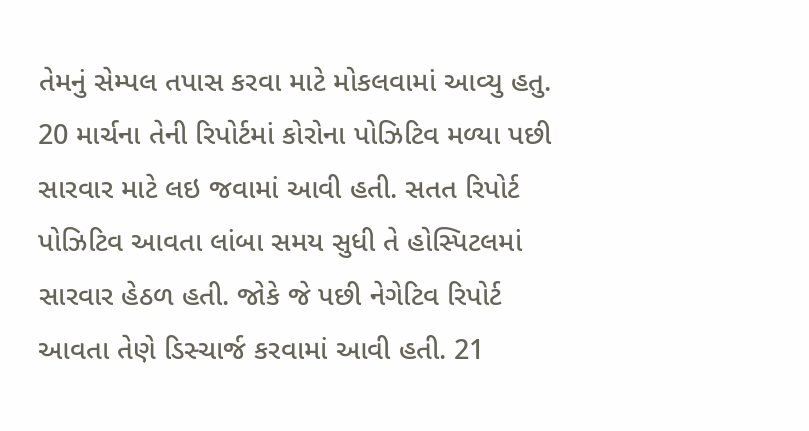તેમનું સેમ્પલ તપાસ કરવા માટે મોકલવામાં આવ્યુ હતુ. 20 માર્ચના તેની રિપોર્ટમાં કોરોના પોઝિટિવ મળ્યા પછી સારવાર માટે લઇ જવામાં આવી હતી. સતત રિપોર્ટ પોઝિટિવ આવતા લાંબા સમય સુધી તે હોસ્પિટલમાં સારવાર હેઠળ હતી. જોકે જે પછી નેગેટિવ રિપોર્ટ આવતા તેણે ડિસ્ચાર્જ કરવામાં આવી હતી. 21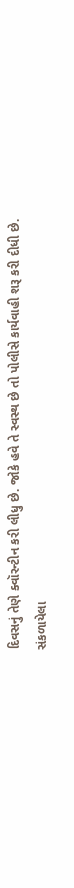દિવસનું તેણે ક્વૉરન્ટીન કરી લીધુ છે. જોકે હવે તે સ્વસ્થ છે તો પોલીસે કાર્યવાહી શરૂ કરી દીધી છે.
સંકળાયેલા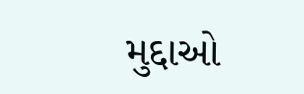મુદ્દાઓ